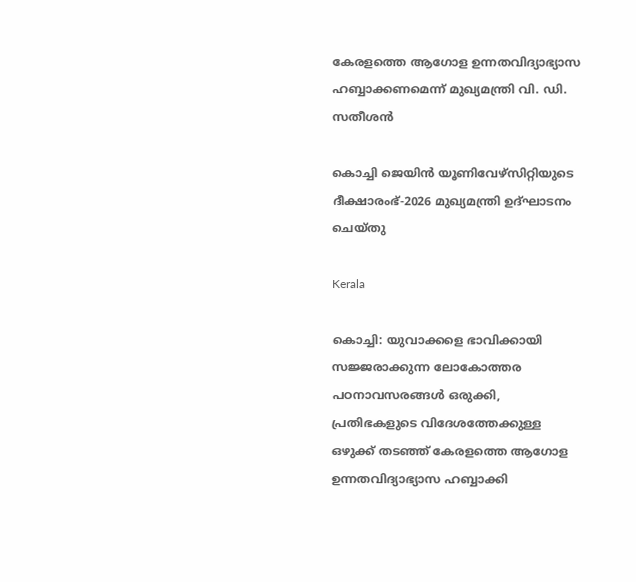കേരളത്തെ ആഗോള ഉന്നതവിദ്യാഭ്യാസ ഹബ്ബാക്കണമെന്ന് മുഖ്യമന്ത്രി വി. ഡി. സതീശന്‍

കൊച്ചി ജെയിന്‍ യൂണിവേഴ്‌സിറ്റിയുടെ ദീക്ഷാരംഭ്-2026 മുഖ്യമന്ത്രി ഉദ്ഘാടനം ചെയ്തു

Kerala

കൊച്ചി: യുവാക്കളെ ഭാവിക്കായി സജ്ജരാക്കുന്ന ലോകോത്തര പഠനാവസരങ്ങള്‍ ഒരുക്കി, പ്രതിഭകളുടെ വിദേശത്തേക്കുള്ള ഒഴുക്ക് തടഞ്ഞ് കേരളത്തെ ആഗോള ഉന്നതവിദ്യാഭ്യാസ ഹബ്ബാക്കി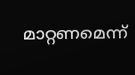മാറ്റണമെന്ന്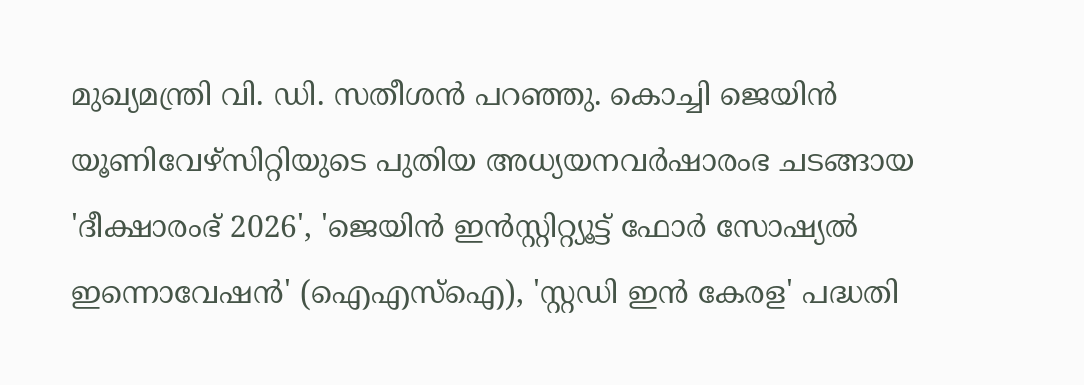മുഖ്യമന്ത്രി വി. ഡി. സതീശന്‍ പറഞ്ഞു. കൊച്ചി ജെയിന്‍ യൂണിവേഴ്‌സിറ്റിയുടെ പുതിയ അധ്യയനവര്‍ഷാരംഭ ചടങ്ങായ 'ദീക്ഷാരംഭ് 2026', 'ജെയിന്‍ ഇന്‍സ്റ്റിറ്റ്യൂട്ട് ഫോര്‍ സോഷ്യല്‍ ഇന്നൊവേഷന്‍' (ഐഎസ്‌ഐ), 'സ്റ്റഡി ഇന്‍ കേരള' പദ്ധതി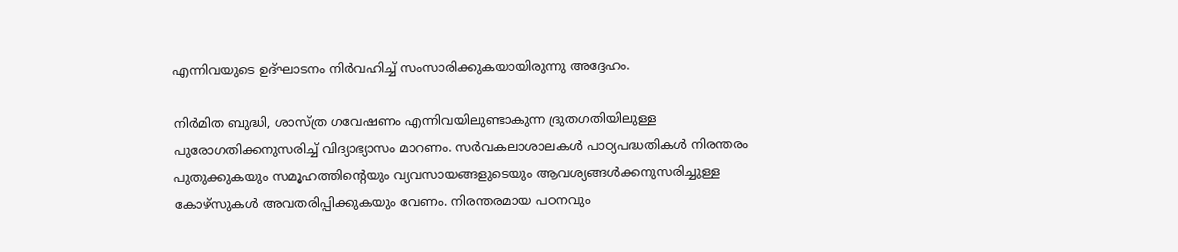എന്നിവയുടെ ഉദ്ഘാടനം നിര്‍വഹിച്ച് സംസാരിക്കുകയായിരുന്നു അദ്ദേഹം.

നിര്‍മിത ബുദ്ധി, ശാസ്ത്ര ഗവേഷണം എന്നിവയിലുണ്ടാകുന്ന ദ്രുതഗതിയിലുള്ള പുരോഗതിക്കനുസരിച്ച് വിദ്യാഭ്യാസം മാറണം. സര്‍വകലാശാലകള്‍ പാഠ്യപദ്ധതികള്‍ നിരന്തരം പുതുക്കുകയും സമൂഹത്തിന്റെയും വ്യവസായങ്ങളുടെയും ആവശ്യങ്ങള്‍ക്കനുസരിച്ചുള്ള കോഴ്‌സുകള്‍ അവതരിപ്പിക്കുകയും വേണം. നിരന്തരമായ പഠനവും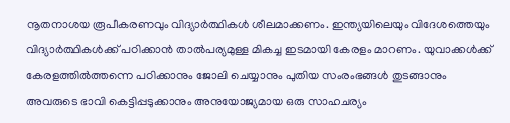നൂതനാശയ രൂപീകരണവും വിദ്യാര്‍ത്ഥികള്‍ ശീലമാക്കണം. ഇന്ത്യയിലെയും വിദേശത്തെയും വിദ്യാര്‍ത്ഥികള്‍ക്ക് പഠിക്കാന്‍ താല്‍പര്യമുള്ള മികച്ച ഇടമായി കേരളം മാറണം. യുവാക്കള്‍ക്ക് കേരളത്തില്‍ത്തന്നെ പഠിക്കാനും ജോലി ചെയ്യാനും പുതിയ സംരംഭങ്ങള്‍ തുടങ്ങാനും അവരുടെ ഭാവി കെട്ടിപ്പടുക്കാനും അനുയോജ്യമായ ഒരു സാഹചര്യം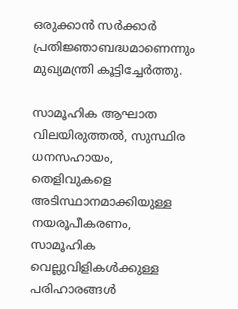ഒരുക്കാന്‍ സര്‍ക്കാര്‍ പ്രതിജ്ഞാബദ്ധമാണെന്നും മുഖ്യമന്ത്രി കൂട്ടിച്ചേര്‍ത്തു.

സാമൂഹിക ആഘാത വിലയിരുത്തല്‍, സുസ്ഥിര ധനസഹായം, തെളിവുകളെ അടിസ്ഥാനമാക്കിയുള്ള നയരൂപീകരണം, സാമൂഹിക വെല്ലുവിളികള്‍ക്കുള്ള പരിഹാരങ്ങള്‍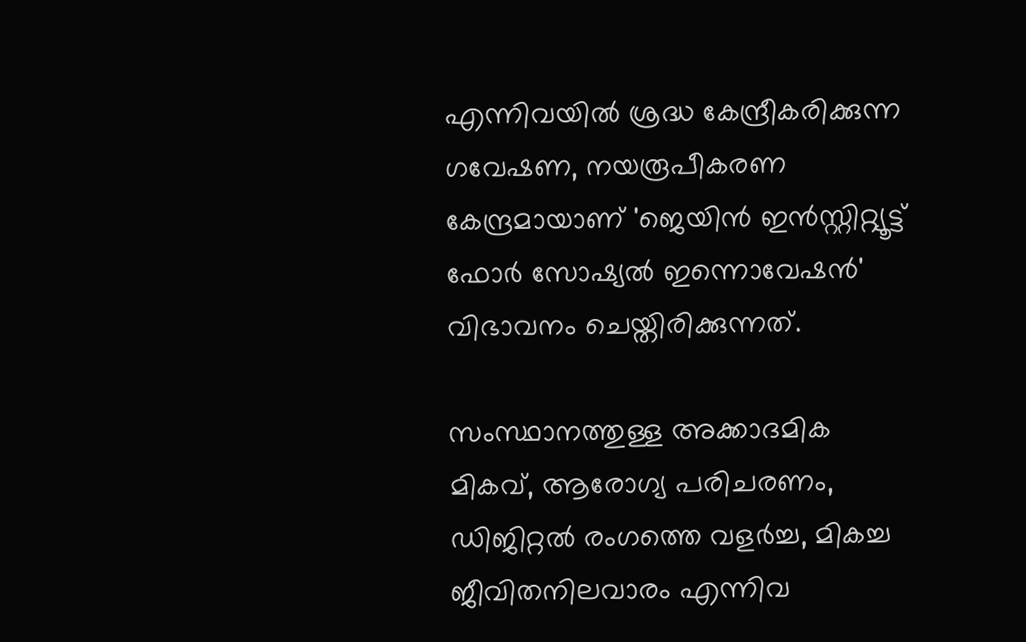എന്നിവയില്‍ ശ്രദ്ധ കേന്ദ്രീകരിക്കുന്ന ഗവേഷണ, നയരൂപീകരണ കേന്ദ്രമായാണ് 'ജെയിന്‍ ഇന്‍സ്റ്റിറ്റ്യൂട്ട് ഫോര്‍ സോഷ്യല്‍ ഇന്നൊവേഷന്‍' വിഭാവനം ചെയ്തിരിക്കുന്നത്.

സംസ്ഥാനത്തുള്ള അക്കാദമിക മികവ്, ആരോഗ്യ പരിചരണം, ഡിജിറ്റല്‍ രംഗത്തെ വളര്‍ച്ച, മികച്ച ജീവിതനിലവാരം എന്നിവ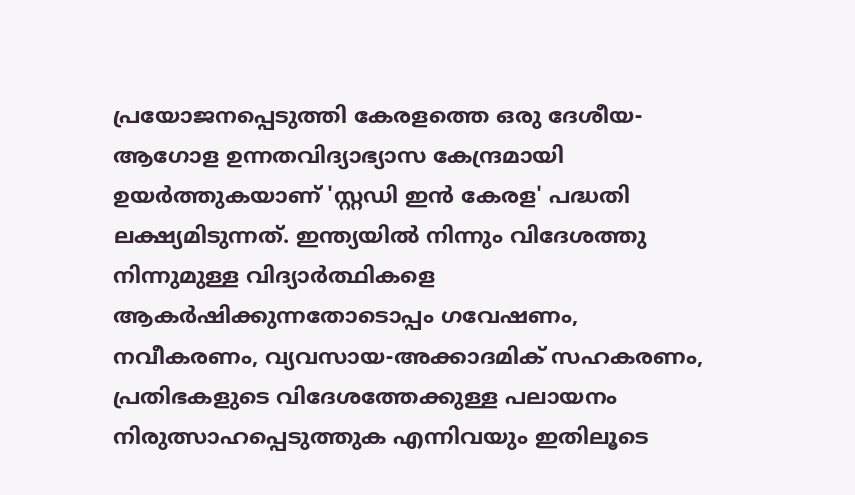പ്രയോജനപ്പെടുത്തി കേരളത്തെ ഒരു ദേശീയ-ആഗോള ഉന്നതവിദ്യാഭ്യാസ കേന്ദ്രമായി ഉയര്‍ത്തുകയാണ് 'സ്റ്റഡി ഇന്‍ കേരള' പദ്ധതി ലക്ഷ്യമിടുന്നത്. ഇന്ത്യയില്‍ നിന്നും വിദേശത്തു നിന്നുമുള്ള വിദ്യാര്‍ത്ഥികളെ ആകര്‍ഷിക്കുന്നതോടൊപ്പം ഗവേഷണം, നവീകരണം, വ്യവസായ-അക്കാദമിക് സഹകരണം, പ്രതിഭകളുടെ വിദേശത്തേക്കുള്ള പലായനം നിരുത്സാഹപ്പെടുത്തുക എന്നിവയും ഇതിലൂടെ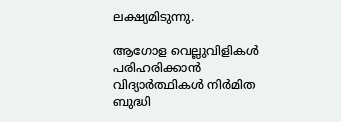ലക്ഷ്യമിടുന്നു.

ആഗോള വെല്ലുവിളികള്‍ പരിഹരിക്കാന്‍ വിദ്യാര്‍ത്ഥികള്‍ നിര്‍മിത ബുദ്ധി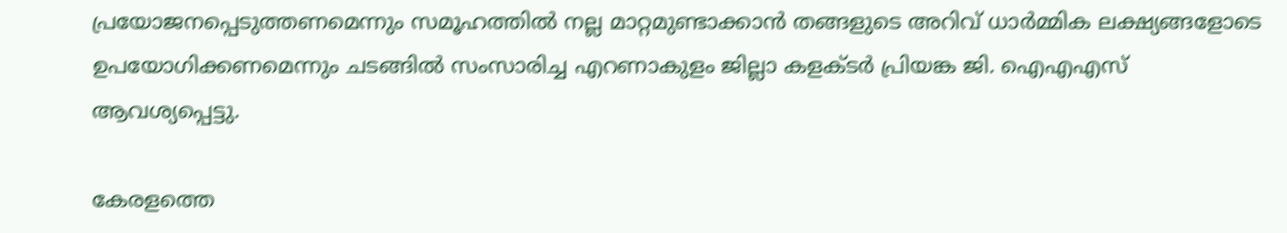പ്രയോജനപ്പെടുത്തണമെന്നും സമൂഹത്തില്‍ നല്ല മാറ്റമുണ്ടാക്കാന്‍ തങ്ങളുടെ അറിവ് ധാര്‍മ്മിക ലക്ഷ്യങ്ങളോടെ ഉപയോഗിക്കണമെന്നും ചടങ്ങില്‍ സംസാരിച്ച എറണാകുളം ജില്ലാ കളക്ടര്‍ പ്രിയങ്ക ജി. ഐഎഎസ് ആവശ്യപ്പെട്ടു.

കേരളത്തെ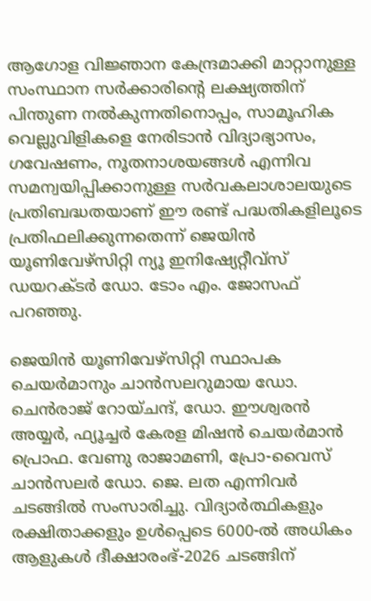ആഗോള വിജ്ഞാന കേന്ദ്രമാക്കി മാറ്റാനുള്ള സംസ്ഥാന സര്‍ക്കാരിന്റെ ലക്ഷ്യത്തിന് പിന്തുണ നല്‍കുന്നതിനൊപ്പം, സാമൂഹിക വെല്ലുവിളികളെ നേരിടാന്‍ വിദ്യാഭ്യാസം, ഗവേഷണം, നൂതനാശയങ്ങള്‍ എന്നിവ സമന്വയിപ്പിക്കാനുള്ള സര്‍വകലാശാലയുടെ പ്രതിബദ്ധതയാണ് ഈ രണ്ട് പദ്ധതികളിലൂടെ പ്രതിഫലിക്കുന്നതെന്ന് ജെയിന്‍ യൂണിവേഴ്‌സിറ്റി ന്യൂ ഇനിഷ്യേറ്റീവ്‌സ് ഡയറക്ടര്‍ ഡോ. ടോം എം. ജോസഫ് പറഞ്ഞു.

ജെയിന്‍ യൂണിവേഴ്‌സിറ്റി സ്ഥാപക ചെയര്‍മാനും ചാന്‍സലറുമായ ഡോ. ചെന്‍രാജ് റോയ്ചന്ദ്, ഡോ. ഈശ്വരന്‍ അയ്യര്‍, ഫ്യൂച്ചര്‍ കേരള മിഷന്‍ ചെയര്‍മാന്‍ പ്രൊഫ. വേണു രാജാമണി, പ്രോ-വൈസ് ചാന്‍സലര്‍ ഡോ. ജെ. ലത എന്നിവര്‍ ചടങ്ങില്‍ സംസാരിച്ചു. വിദ്യാര്‍ത്ഥികളും രക്ഷിതാക്കളും ഉള്‍പ്പെടെ 6000-ല്‍ അധികം ആളുകള്‍ ദീക്ഷാരംഭ്-2026 ചടങ്ങിന്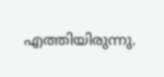എത്തിയിരുന്നു.